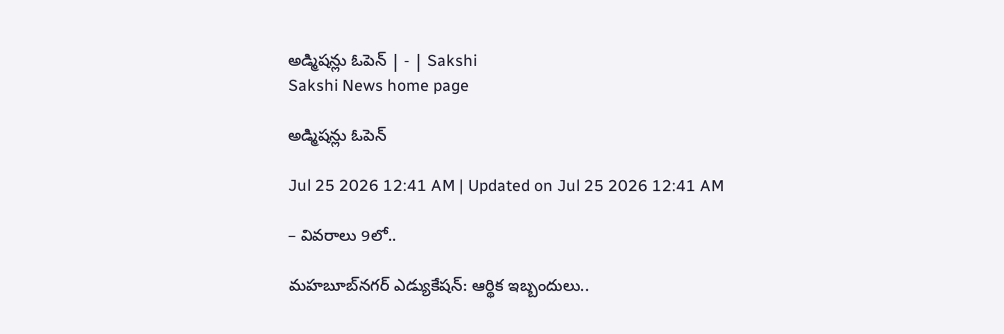అడ్మిషన్లు ఓపెన్‌ | - | Sakshi
Sakshi News home page

అడ్మిషన్లు ఓపెన్‌

Jul 25 2026 12:41 AM | Updated on Jul 25 2026 12:41 AM

– వివరాలు 9లో..

మహబూబ్‌నగర్‌ ఎడ్యుకేషన్‌: ఆర్థిక ఇబ్బందులు..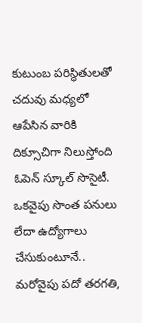కుటుంబ పరిస్థితులతో చదువు మధ్యలో ఆపేసిన వారికి దిక్సూచిగా నిలుస్తోంది ఓపెన్‌ స్కూల్‌ సొసైటీ. ఒకవైపు సొంత పనులు లేదా ఉద్యోగాలు చేసుకుంటూనే.. మరోవైపు పదో తరగతి,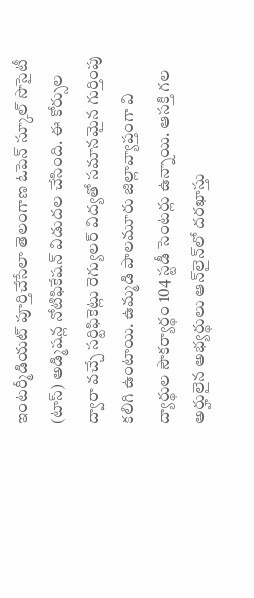ఇంటర్మీడియట్‌ పూర్తిచేసేలా తెలంగాణ ఓపెన్‌ స్కూల్‌ సొసైటీ (టాస్‌) అడ్మిషన్ల నోటిఫికేషన్‌ విడుదల చేసింది. ఈ కోర్సుల ద్వారా వచ్చే సర్టిఫికెట్లు రెగ్యులర్‌ విద్యతో సమానమైన గుర్తింపు కలిగి ఉంటాయి. ఉమ్మడి పాలమూరు జిల్లావ్యాప్తంగా వి ద్యార్థుల సౌకర్యార్థం 104 స్టడీ సెంటర్లు ఉన్నాయి. ఆసక్తి గల అర్హులైన అభ్యర్థులు ఆన్‌లైన్‌లో దరఖాస్తు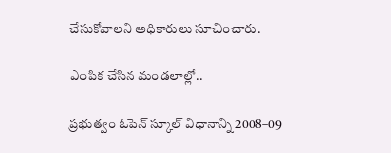చేసుకోవాలని అధికారులు సూచించారు.

ఎంపిక చేసిన మండలాల్లో..

ప్రభుత్వం ఓపెన్‌ స్కూల్‌ విధానాన్ని 2008–09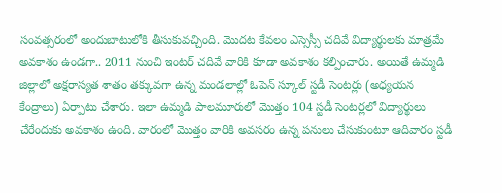సంవత్సరంలో అందుబాటులోకి తీసుకువచ్చింది. మొదట కేవలం ఎస్సెస్సీ చదివే విద్యార్థులకు మాత్రమే అవకాశం ఉండగా.. 2011 నుంచి ఇంటర్‌ చదివే వారికి కూడా అవకాశం కల్పించారు. అయితే ఉమ్మడి జిల్లాలో అక్షరాస్యత శాతం తక్కువగా ఉన్న మండలాల్లో ఓపెన్‌ స్కూల్‌ స్టడీ సెంటర్లు (అధ్యయన కేంద్రాలు) ఏర్పాటు చేశారు. ఇలా ఉమ్మడి పాలమూరులో మొత్తం 104 స్టడీ సెంటర్లలో విద్యార్థులు చేరేందుకు అవకాశం ఉంది. వారంలో మొత్తం వారికి అవసరం ఉన్న పనులు చేసుకుంటూ ఆదివారం స్టడీ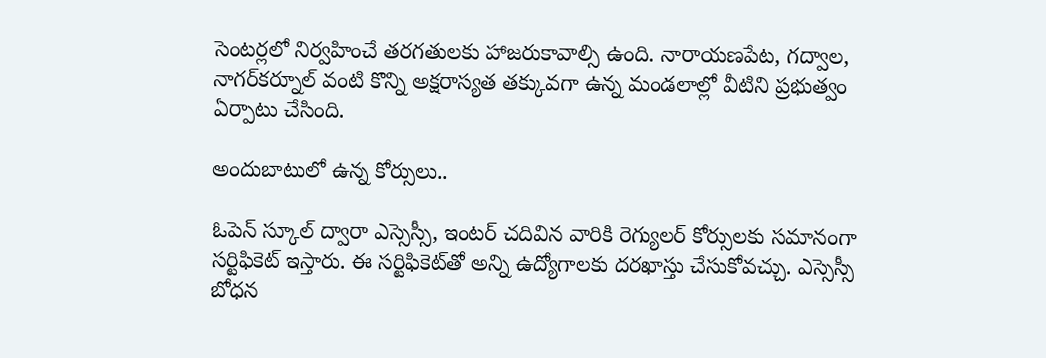సెంటర్లలో నిర్వహించే తరగతులకు హాజరుకావాల్సి ఉంది. నారాయణపేట, గద్వాల, నాగర్‌కర్నూల్‌ వంటి కొన్ని అక్షరాస్యత తక్కువగా ఉన్న మండలాల్లో వీటిని ప్రభుత్వం ఏర్పాటు చేసింది.

అందుబాటులో ఉన్న కోర్సులు..

ఓపెన్‌ స్కూల్‌ ద్వారా ఎస్సెస్సీ, ఇంటర్‌ చదివిన వారికి రెగ్యులర్‌ కోర్సులకు సమానంగా సర్టిఫికెట్‌ ఇస్తారు. ఈ సర్టిఫికెట్‌తో అన్ని ఉద్యోగాలకు దరఖాస్తు చేసుకోవచ్చు. ఎస్సెస్సీ బోధన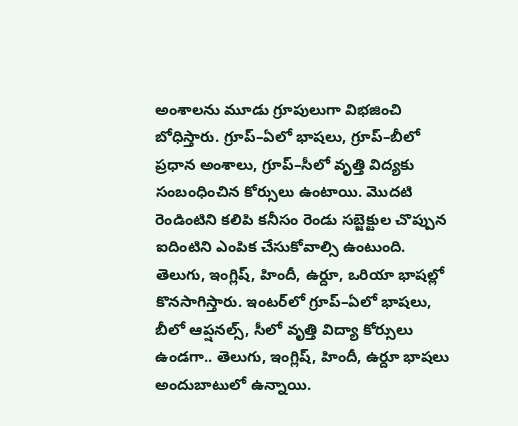అంశాలను మూడు గ్రూపులుగా విభజించి బోధిస్తారు. గ్రూప్‌–ఏలో భాషలు, గ్రూప్‌–బీలో ప్రధాన అంశాలు, గ్రూప్‌–సీలో వృత్తి విద్యకు సంబంధించిన కోర్సులు ఉంటాయి. మొదటి రెండింటిని కలిపి కనీసం రెండు సబ్జెక్టుల చొప్పున ఐదింటిని ఎంపిక చేసుకోవాల్సి ఉంటుంది. తెలుగు, ఇంగ్లిష్‌, హిందీ, ఉర్దూ, ఒరియా భాషల్లో కొనసాగిస్తారు. ఇంటర్‌లో గ్రూప్‌–ఏలో భాషలు, బీలో ఆప్షనల్స్‌, సీలో వృత్తి విద్యా కోర్సులు ఉండగా.. తెలుగు, ఇంగ్లిష్‌, హిందీ, ఉర్దూ భాషలు అందుబాటులో ఉన్నాయి.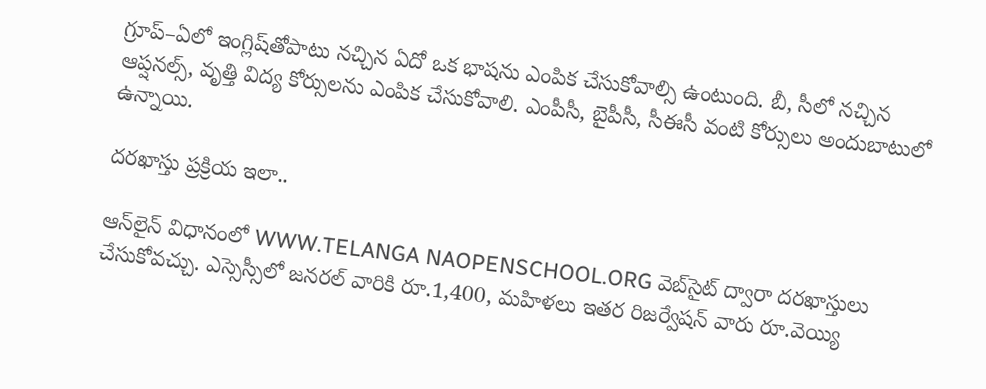గ్రూప్‌–ఏలో ఇంగ్లిష్‌తోపాటు నచ్చిన ఏదో ఒక భాషను ఎంపిక చేసుకోవాల్సి ఉంటుంది. బీ, సీలో నచ్చిన ఆప్షనల్స్‌, వృత్తి విద్య కోర్సులను ఎంపిక చేసుకోవాలి. ఎంపీసీ, బైపీసీ, సీఈసీ వంటి కోర్సులు అందుబాటులో ఉన్నాయి.

దరఖాస్తు ప్రక్రియ ఇలా..

ఆన్‌లైన్‌ విధానంలో WWW.TELANGA NAOPENSCHOOL.ORG వెబ్‌సైట్‌ ద్వారా దరఖాస్తులు చేసుకోవచ్చు. ఎస్సెస్సీలో జనరల్‌ వారికి రూ.1,400, మహిళలు ఇతర రిజర్వేషన్‌ వారు రూ.వెయ్యి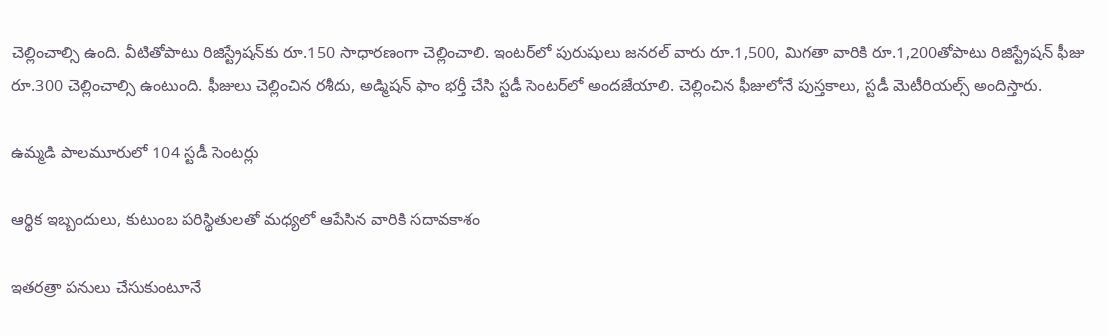చెల్లించాల్సి ఉంది. వీటితోపాటు రిజిస్ట్రేషన్‌కు రూ.150 సాధారణంగా చెల్లించాలి. ఇంటర్‌లో పురుషులు జనరల్‌ వారు రూ.1,500, మిగతా వారికి రూ.1,200తోపాటు రిజిస్ట్రేషన్‌ ఫీజు రూ.300 చెల్లించాల్సి ఉంటుంది. ఫీజులు చెల్లించిన రశీదు, అడ్మిషన్‌ ఫాం భర్తీ చేసి స్టడీ సెంటర్‌లో అందజేయాలి. చెల్లించిన ఫీజులోనే పుస్తకాలు, స్టడీ మెటీరియల్స్‌ అందిస్తారు.

ఉమ్మడి పాలమూరులో 104 స్టడీ సెంటర్లు

ఆర్థిక ఇబ్బందులు, కుటుంబ పరిస్థితులతో మధ్యలో ఆపేసిన వారికి సదావకాశం

ఇతరత్రా పనులు చేసుకుంటూనే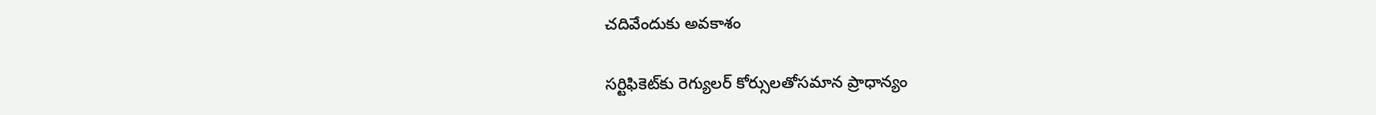చదివేందుకు అవకాశం

సర్టిఫికెట్‌కు రెగ్యులర్‌ కోర్సులతోసమాన ప్రాధాన్యం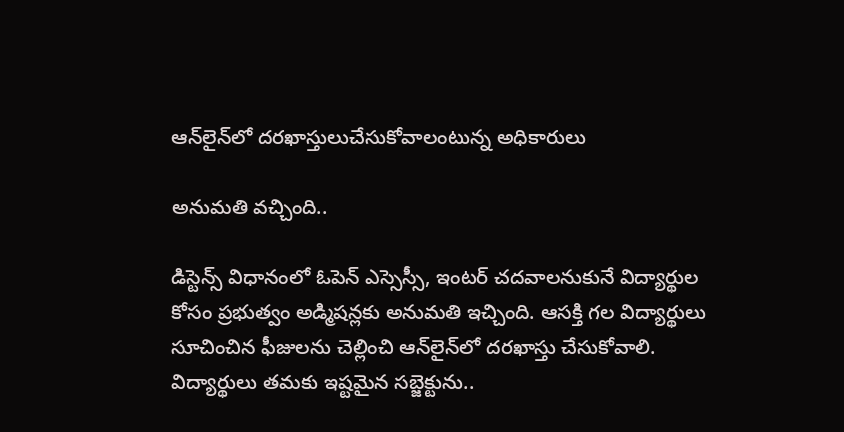ఆన్‌లైన్‌లో దరఖాస్తులుచేసుకోవాలంటున్న అధికారులు

అనుమతి వచ్చింది..

డిస్టెన్స్‌ విధానంలో ఓపెన్‌ ఎస్సెస్సీ, ఇంటర్‌ చదవాలనుకునే విద్యార్థుల కోసం ప్రభుత్వం అడ్మిషన్లకు అనుమతి ఇచ్చింది. ఆసక్తి గల విద్యార్థులు సూచించిన ఫీజులను చెల్లించి ఆన్‌లైన్‌లో దరఖాస్తు చేసుకోవాలి. విద్యార్థులు తమకు ఇష్టమైన సబ్జెక్టును..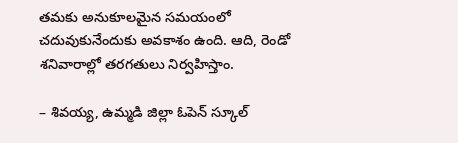తమకు అనుకూలమైన సమయంలో చదువుకునేందుకు అవకాశం ఉంది. ఆది, రెండో శనివారాల్లో తరగతులు నిర్వహిస్తాం.

– శివయ్య, ఉమ్మడి జిల్లా ఓపెన్‌ స్కూల్‌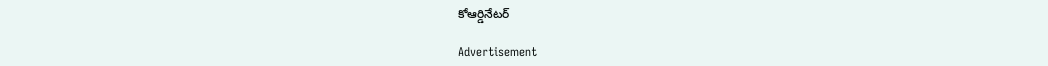కోఆర్డినేటర్‌

Advertisement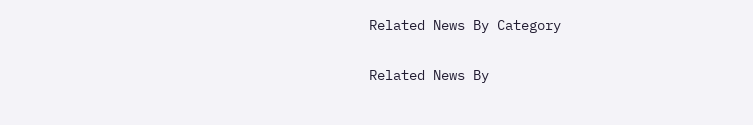Related News By Category

Related News By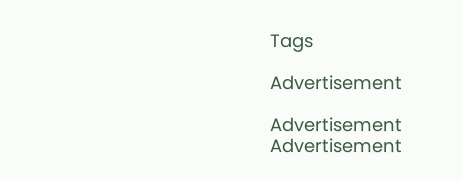Tags

Advertisement

Advertisement
Advertisement